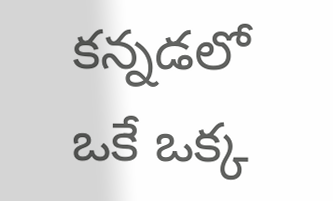కన్నడలో ఒకే ఒక్క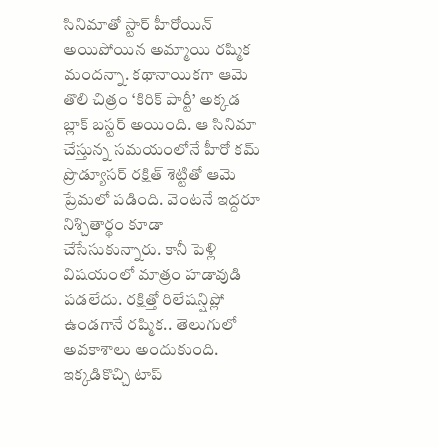సినిమాతో స్టార్ హీరోయిన్ అయిపోయిన అమ్మాయి రష్మిక మందన్నా. కథానాయికగా ఆమె తొలి చిత్రం ‘కిరిక్ పార్టీ’ అక్కడ బ్లాక్ బస్టర్ అయింది. ఆ సినిమా చేస్తున్న సమయంలోనే హీరో కమ్ ప్రొడ్యూసర్ రక్షిత్ శెట్టితో ఆమె ప్రేమలో పడింది. వెంటనే ఇద్దరూ నిశ్చితార్థం కూడా చేసేసుకున్నారు. కానీ పెళ్లి విషయంలో మాత్రం హడావుడి పడలేదు. రక్షిత్తో రిలేషన్షిప్లో ఉండగానే రష్మిక.. తెలుగులో అవకాశాలు అందుకుంది.
ఇక్కడికొచ్చి టాప్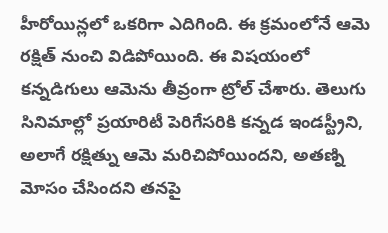హీరోయిన్లలో ఒకరిగా ఎదిగింది. ఈ క్రమంలోనే ఆమె రక్షిత్ నుంచి విడిపోయింది. ఈ విషయంలో కన్నడిగులు ఆమెను తీవ్రంగా ట్రోల్ చేశారు. తెలుగు సినిమాల్లో ప్రయారిటీ పెరిగేసరికి కన్నడ ఇండస్ట్రీని, అలాగే రక్షిత్ను ఆమె మరిచిపోయిందని, అతణ్ని మోసం చేసిందని తనపై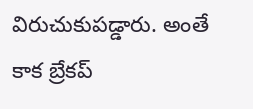విరుచుకుపడ్డారు. అంతే కాక బ్రేకప్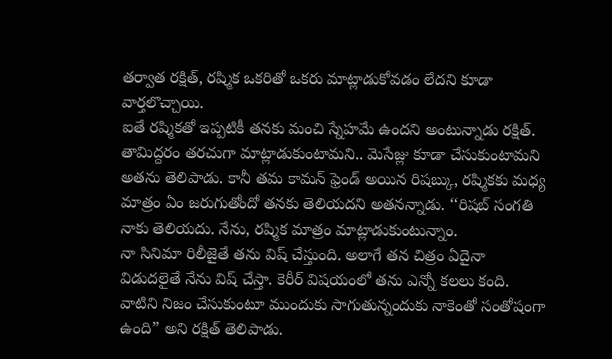తర్వాత రక్షిత్, రష్మిక ఒకరితో ఒకరు మాట్లాడుకోవడం లేదని కూడా వార్తలొచ్చాయి.
ఐతే రష్మికతో ఇప్పటికీ తనకు మంచి స్నేహమే ఉందని అంటున్నాడు రక్షిత్. తామిద్దరం తరచుగా మాట్లాడుకుంటామని.. మెసేజ్లు కూడా చేసుకుంటామని అతను తెలిపాడు. కానీ తమ కామన్ ఫ్రెండ్ అయిన రిషబ్కు, రష్మికకు మధ్య మాత్రం ఏం జరుగుతోందో తనకు తెలియదని అతనన్నాడు. ‘‘రిషబ్ సంగతి నాకు తెలియదు. నేను, రష్మిక మాత్రం మాట్లాడుకుంటున్నాం.
నా సినిమా రిలీజైతే తను విష్ చేస్తుంది. అలాగే తన చిత్రం ఏదైనా విడుదలైతే నేను విష్ చేస్తా. కెరీర్ విషయంలో తను ఎన్నో కలలు కంది. వాటిని నిజం చేసుకుంటూ ముందుకు సాగుతున్నందుకు నాకెంతో సంతోషంగా ఉంది” అని రక్షిత్ తెలిపాడు.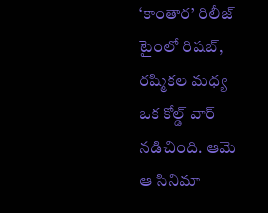‘కాంతార’ రిలీజ్ టైంలో రిషబ్, రష్మికల మధ్య ఒక కోల్డ్ వార్ నడిచింది. ఆమె ఆ సినిమా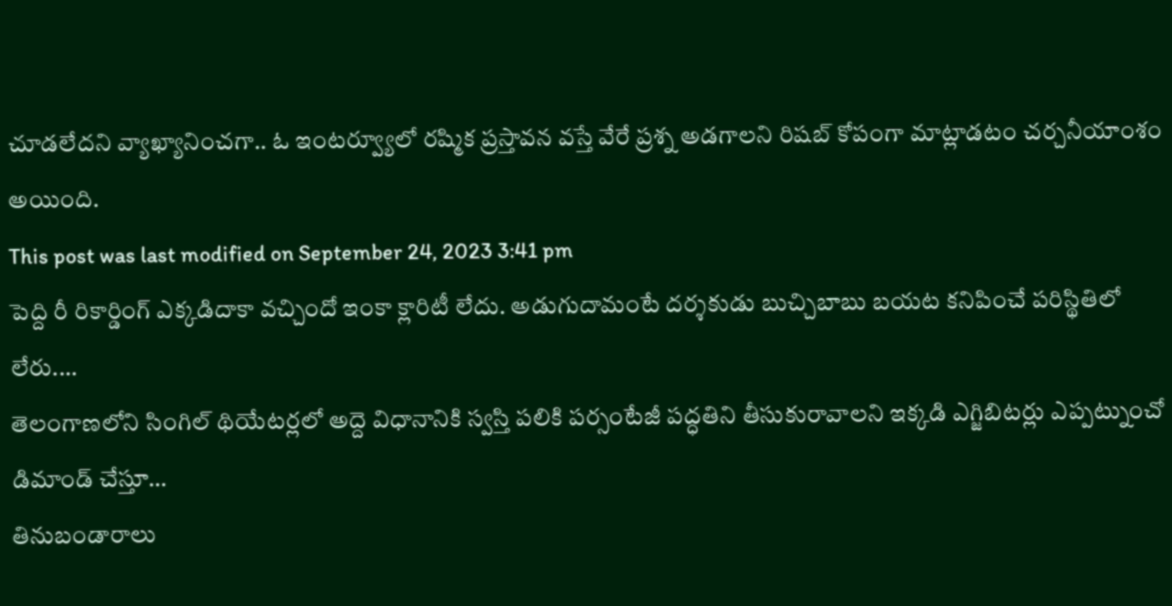చూడలేదని వ్యాఖ్యానించగా.. ఓ ఇంటర్వ్యూలో రష్మిక ప్రస్తావన వస్తే వేరే ప్రశ్న అడగాలని రిషబ్ కోపంగా మాట్లాడటం చర్చనీయాంశం అయింది.
This post was last modified on September 24, 2023 3:41 pm
పెద్ది రీ రికార్డింగ్ ఎక్కడిదాకా వచ్చిందో ఇంకా క్లారిటీ లేదు. అడుగుదామంటే దర్శకుడు బుచ్చిబాబు బయట కనిపించే పరిస్థితిలో లేరు.…
తెలంగాణలోని సింగిల్ థియేటర్లలో అద్దె విధానానికి స్వస్తి పలికి పర్సంటేజీ పద్ధతిని తీసుకురావాలని ఇక్కడి ఎగ్జిబిటర్లు ఎప్పట్నుంచో డిమాండ్ చేస్తూ…
తినుబండారాలు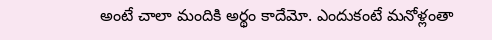అంటే చాలా మందికి అర్థం కాదేమో. ఎందుకంటే మనోళ్లంతా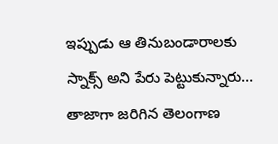ఇప్పుడు ఆ తినుబండారాలకు స్నాక్స్ అని పేరు పెట్టుకున్నారు…
తాజాగా జరిగిన తెలంగాణ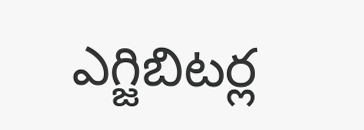ఎగ్జిబిటర్ల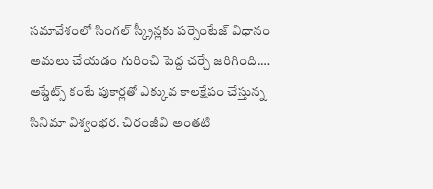సమావేశంలో సింగల్ స్క్రీన్లకు పర్సెంటేజ్ విధానం అమలు చేయడం గురించి పెద్ద చర్చే జరిగింది.…
అప్డేట్స్ కంటే పుకార్లతో ఎక్కువ కాలక్షేపం చేస్తున్న సినిమా విశ్వంభర. చిరంజీవి అంతటి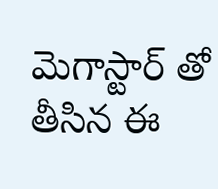మెగాస్టార్ తో తీసిన ఈ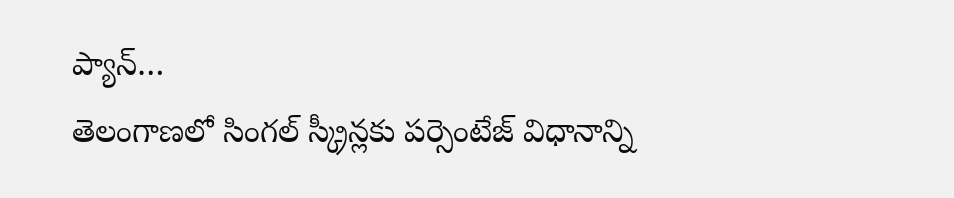ప్యాన్…
తెలంగాణలో సింగల్ స్క్రీన్లకు పర్సెంటేజ్ విధానాన్ని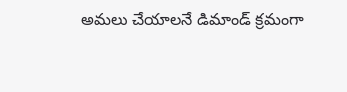అమలు చేయాలనే డిమాండ్ క్రమంగా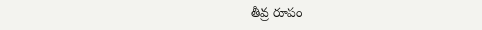తీవ్ర రూపం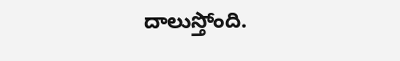దాలుస్తోంది.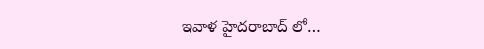ఇవాళ హైదరాబాద్ లో…